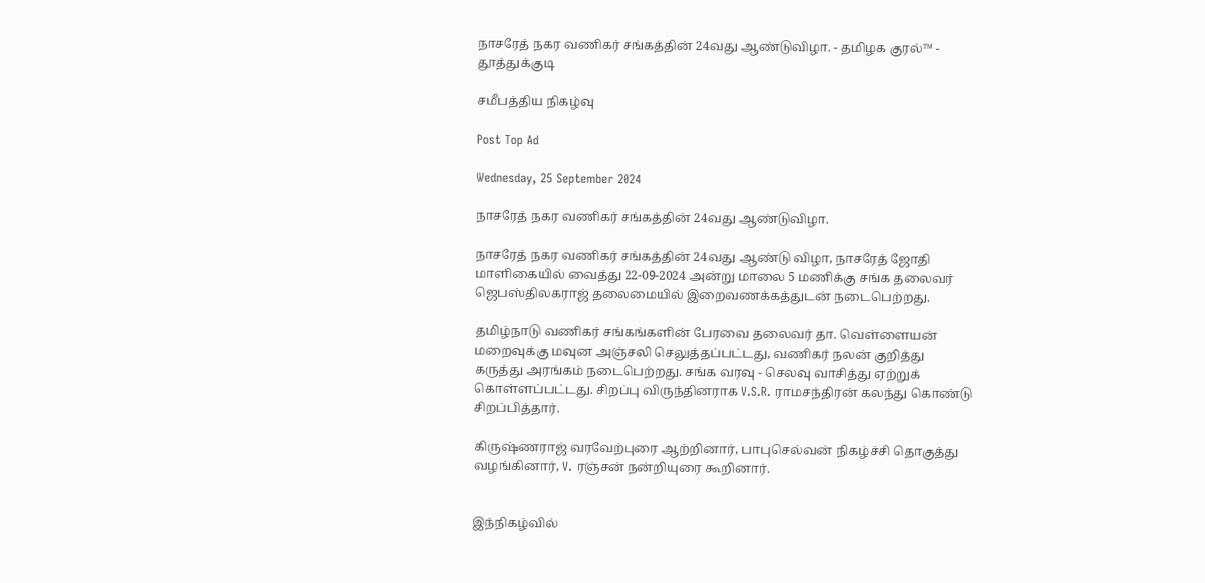நாசரேத் நகர வணிகர் சங்கத்தின் 24வது ஆண்டுவிழா. - தமிழக குரல்™ - தூத்துக்குடி

சமீபத்திய நிகழ்வு

Post Top Ad

Wednesday, 25 September 2024

நாசரேத் நகர வணிகர் சங்கத்தின் 24வது ஆண்டுவிழா.

நாசரேத் நகர வணிகர் சங்கத்தின் 24வது ஆண்டு விழா, நாசரேத் ஜோதி மாளிகையில் வைத்து 22-09-2024 அன்று மாலை 5 மணிக்கு சங்க தலைவர் ஜெபஸ்திலகராஜ் தலைமையில் இறைவணக்கத்துடன் நடைபெற்றது.

தமிழ்நாடு வணிகர் சங்கங்களின் பேரவை தலைவர் தா. வெள்ளையன் மறைவுக்கு மவுன அஞ்சலி செலுத்தப்பட்டது, வணிகர் நலன் குறித்து கருத்து அரங்கம் நடைபெற்றது. சங்க வரவு - செலவு வாசித்து ஏற்றுக் கொள்ளப்பட்டது. சிறப்பு விருந்தினராக V.S.R. ராமசந்திரன் கலந்து கொண்டு சிறப்பித்தார்.

கிருஷ்ணராஜ் வரவேற்புரை ஆற்றினார், பாபுசெல்வன் நிகழ்ச்சி தொகுத்து வழங்கினார், V. ரஞ்சன் நன்றியுரை கூறினார்.


இந்நிகழ்வில்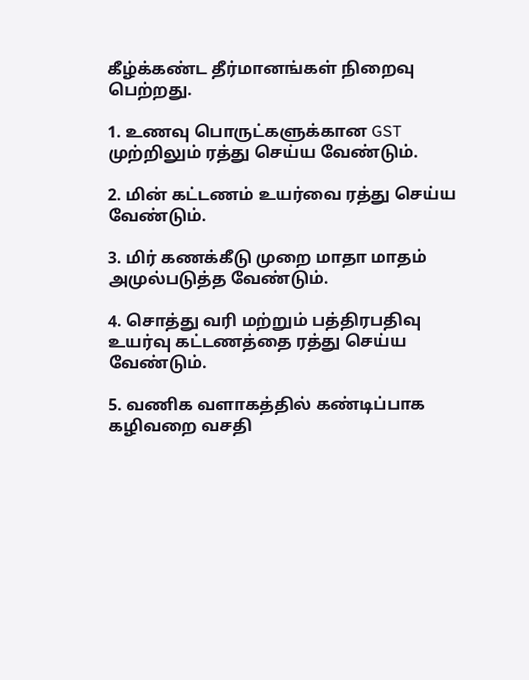கீழ்க்கண்ட தீர்மானங்கள் நிறைவு பெற்றது.

1. உணவு பொருட்களுக்கான GST முற்றிலும் ரத்து செய்ய வேண்டும்.

2. மின் கட்டணம் உயர்வை ரத்து செய்ய வேண்டும்.

3. மிர் கணக்கீடு முறை மாதா மாதம் அமுல்படுத்த வேண்டும்.

4. சொத்து வரி மற்றும் பத்திரபதிவு உயர்வு கட்டணத்தை ரத்து செய்ய வேண்டும்.

5. வணிக வளாகத்தில் கண்டிப்பாக கழிவறை வசதி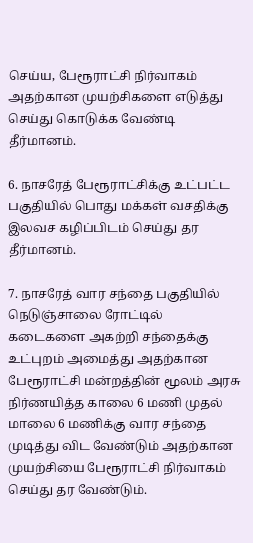செய்ய, பேரூராட்சி நிர்வாகம் அதற்கான முயற்சிகளை எடுத்து செய்து கொடுக்க வேண்டி தீர்மானம்.

6. நாசரேத் பேரூராட்சிக்கு உட்பட்ட பகுதியில் பொது மக்கள் வசதிக்கு இலவச கழிப்பிடம் செய்து தர தீர்மானம்.

7. நாசரேத் வார சந்தை பகுதியில் நெடுஞ்சாலை ரோட்டில் கடைகளை அகற்றி சந்தைக்கு உட்புறம் அமைத்து அதற்கான பேரூராட்சி மன்றத்தின் மூலம் அரசு நிர்ணயித்த காலை 6 மணி முதல் மாலை 6 மணிக்கு வார சந்தை முடித்து விட வேண்டும் அதற்கான முயற்சியை பேரூராட்சி நிர்வாகம் செய்து தர வேண்டும்.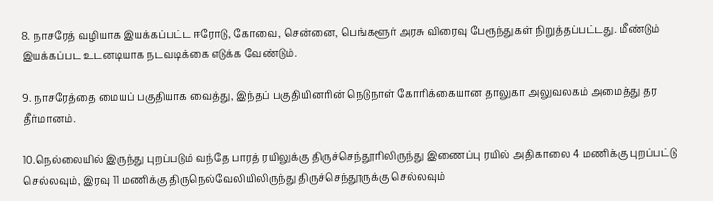8. நாசரேத் வழியாக இயக்கப்பட்ட ஈரோடு, கோவை, சென்னை, பெங்களூர் அரசு விரைவு பேரூந்துகள் நிறுத்தப்பட்டது. மீண்டும் இயக்கப்பட உடனடியாக நடவடிக்கை எடுக்க வேண்டும்.

9. நாசரேத்தை மையப் பகுதியாக வைத்து, இந்தப் பகுதியினரின் நெடுநாள் கோரிக்கையான தாலுகா அலுவலகம் அமைத்து தர தீர்மானம்.

10.நெல்லையில் இருந்து புறப்படும் வந்தே பாரத் ரயிலுக்கு திருச்செந்தூரிலிருந்து இணைப்பு ரயில் அதிகாலை 4 மணிக்கு புறப்பட்டு செல்லவும், இரவு 11 மணிக்கு திருநெல்வேலியிலிருந்து திருச்செந்தூருக்கு செல்லவும்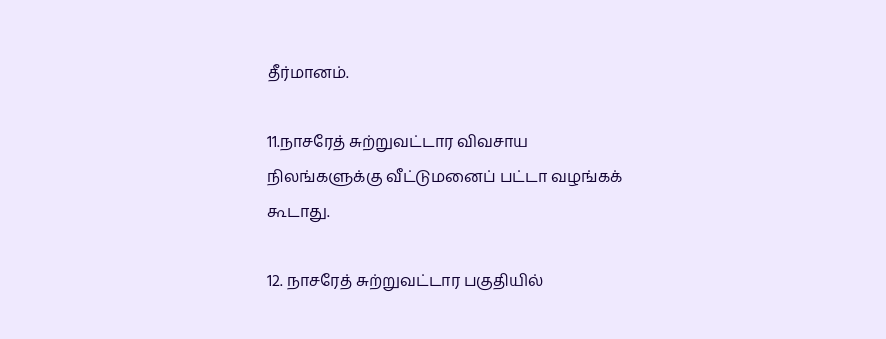தீர்மானம்.

11.நாசரேத் சுற்றுவட்டார விவசாய நிலங்களுக்கு வீட்டுமனைப் பட்டா வழங்கக் கூடாது.

12. நாசரேத் சுற்றுவட்டார பகுதியில்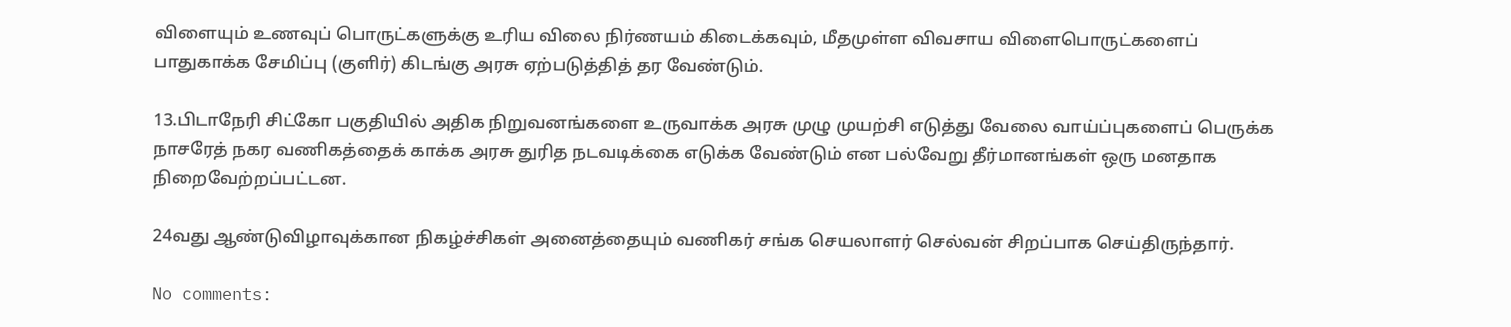விளையும் உணவுப் பொருட்களுக்கு உரிய விலை நிர்ணயம் கிடைக்கவும், மீதமுள்ள விவசாய விளைபொருட்களைப் பாதுகாக்க சேமிப்பு (குளிர்) கிடங்கு அரசு ஏற்படுத்தித் தர வேண்டும்.

13.பிடாநேரி சிட்கோ பகுதியில் அதிக நிறுவனங்களை உருவாக்க அரசு முழு முயற்சி எடுத்து வேலை வாய்ப்புகளைப் பெருக்க நாசரேத் நகர வணிகத்தைக் காக்க அரசு துரித நடவடிக்கை எடுக்க வேண்டும் என பல்வேறு தீர்மானங்கள் ஒரு மனதாக நிறைவேற்றப்பட்டன.

24வது ஆண்டுவிழாவுக்கான நிகழ்ச்சிகள் அனைத்தையும் வணிகர் சங்க செயலாளர் செல்வன் சிறப்பாக செய்திருந்தார்.

No comments: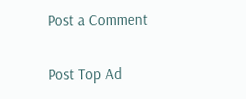Post a Comment

Post Top Ad